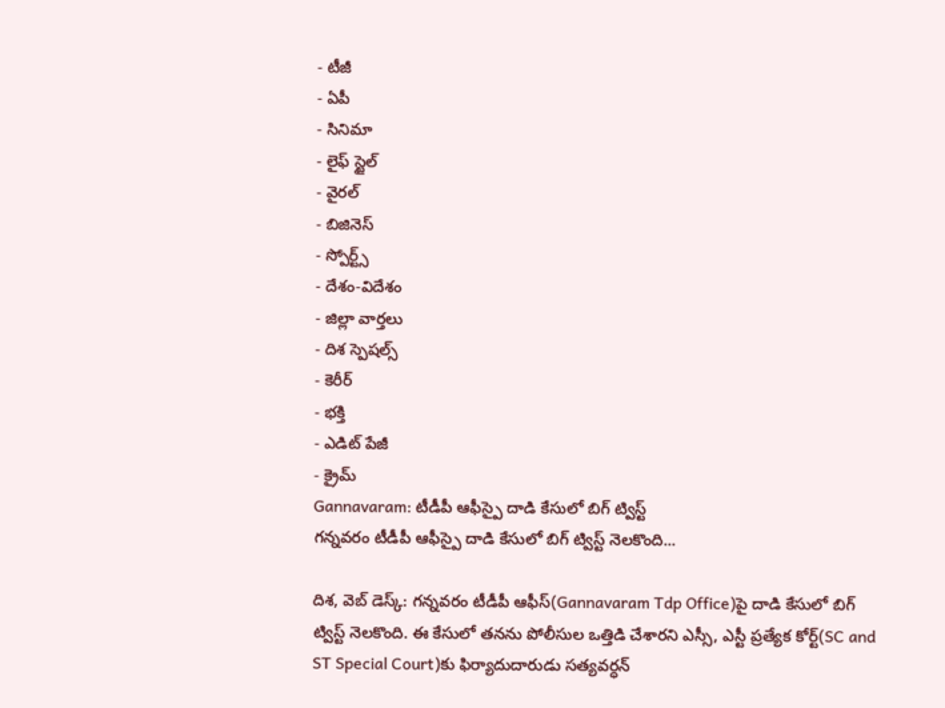- టీజీ
- ఏపీ
- సినిమా
- లైఫ్ స్టైల్
- వైరల్
- బిజినెస్
- స్పోర్ట్స్
- దేశం-విదేశం
- జిల్లా వార్తలు
- దిశ స్పెషల్స్
- కెరీర్
- భక్తి
- ఎడిట్ పేజీ
- క్రైమ్
Gannavaram: టీడీపీ ఆఫీస్పై దాడి కేసులో బిగ్ ట్విస్ట్
గన్నవరం టీడీపీ ఆఫీస్పై దాడి కేసులో బిగ్ ట్విస్ట్ నెలకొంది...

దిశ, వెబ్ డెస్క్: గన్నవరం టీడీపీ ఆఫీస్(Gannavaram Tdp Office)పై దాడి కేసులో బిగ్ ట్విస్ట్ నెలకొంది. ఈ కేసులో తనను పోలీసుల ఒత్తిడి చేశారని ఎస్సీ, ఎస్టీ ప్రత్యేక కోర్ట్(SC and ST Special Court)కు ఫిర్యాదుదారుడు సత్యవర్ధన్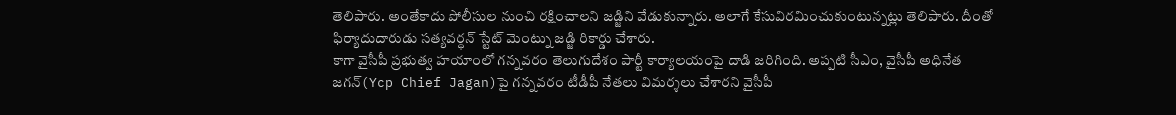తెలిపారు. అంతేకాదు పోలీసుల నుంచి రక్షించాలని జడ్జిని వేడుకున్నారు. అలాగే కేసువిరమించుకుంటున్నట్లు తెలిపారు. దీంతో ఫిర్యాదుదారుడు సత్యవర్ధన్ స్టేట్ మెంట్ను జడ్జి రికార్డు చేశారు.
కాగా వైసీపీ ప్రభుత్వ హయాంలో గన్నవరం తెలుగుదేశం పార్టీ కార్యాలయంపై దాడి జరిగింది. అప్పటి సీఎం, వైసీపీ అధినేత జగన్(Ycp Chief Jagan)పై గన్నవరం టీడీపీ నేతలు విమర్శలు చేశారని వైసీపీ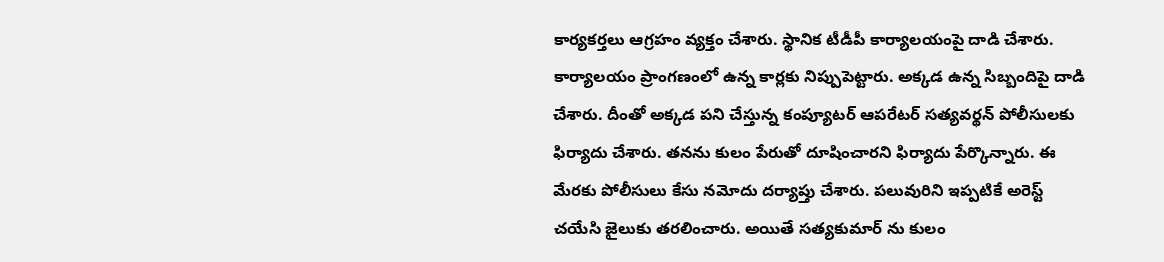కార్యకర్తలు ఆగ్రహం వ్యక్తం చేశారు. స్థానిక టీడీపీ కార్యాలయంపై దాడి చేశారు. కార్యాలయం ప్రాంగణంలో ఉన్న కార్లకు నిప్పుపెట్టారు. అక్కడ ఉన్న సిబ్బందిపై దాడి చేశారు. దీంతో అక్కడ పని చేస్తున్న కంప్యూటర్ ఆపరేటర్ సత్యవర్థన్ పోలీసులకు ఫిర్యాదు చేశారు. తనను కులం పేరుతో దూషించారని ఫిర్యాదు పేర్కొన్నారు. ఈ మేరకు పోలీసులు కేసు నమోదు దర్యాప్తు చేశారు. పలువురిని ఇప్పటికే అరెస్ట్ చయేసి జైలుకు తరలించారు. అయితే సత్యకుమార్ ను కులం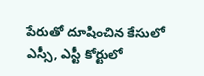పేరుతో దూషించిన కేసులో ఎస్సీ, ఎస్టీ కోర్టులో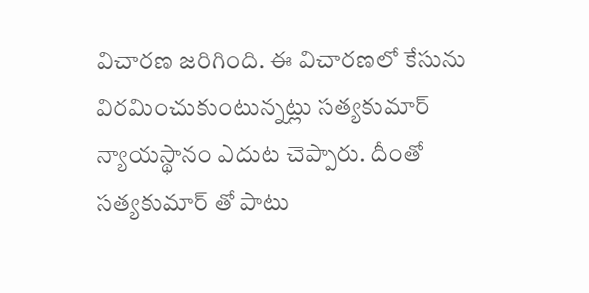విచారణ జరిగింది. ఈ విచారణలో కేసును విరమించుకుంటున్నట్లు సత్యకుమార్ న్యాయస్థానం ఎదుట చెప్పారు. దీంతో సత్యకుమార్ తో పాటు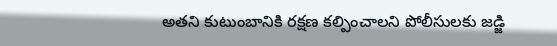అతని కుటుంబానికి రక్షణ కల్పించాలని పోలీసులకు జడ్జి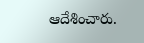ఆదేశించారు.